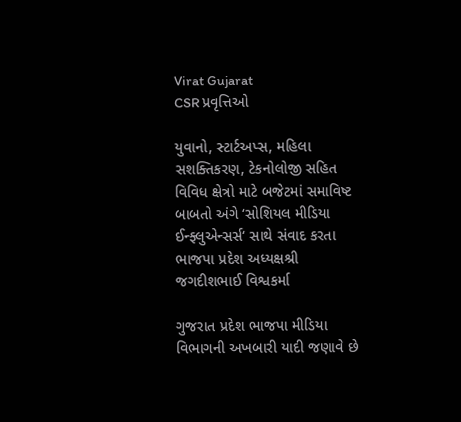Virat Gujarat
CSR પ્રવૃત્તિઓ

યુવાનો, સ્ટાર્ટઅપ્સ, મહિલા સશક્તિકરણ, ટેકનોલોજી સહિત વિવિધ ક્ષેત્રો માટે બજેટમાં સમાવિષ્ટ બાબતો અંગે ‘સોશિયલ મીડિયા ઈન્ફ્લુએન્સર્સ‘ સાથે સંવાદ કરતા ભાજપા પ્રદેશ અધ્યક્ષશ્રી જગદીશભાઈ વિશ્વકર્મા

ગુજરાત પ્રદેશ ભાજપા મીડિયા વિભાગની અખબારી યાદી જણાવે છે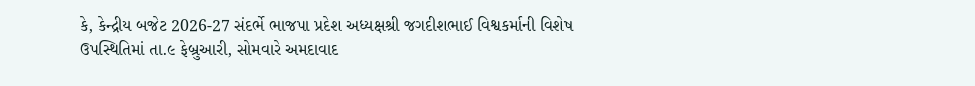કે, કેન્દ્રીય બજેટ 2026-27 સંદર્ભે ભાજપા પ્રદેશ અધ્યક્ષશ્રી જગદીશભાઈ વિશ્વકર્માની વિશેષ ઉપસ્થિતિમાં તા.૯ ફેબ્રુઆરી, સોમવારે અમદાવાદ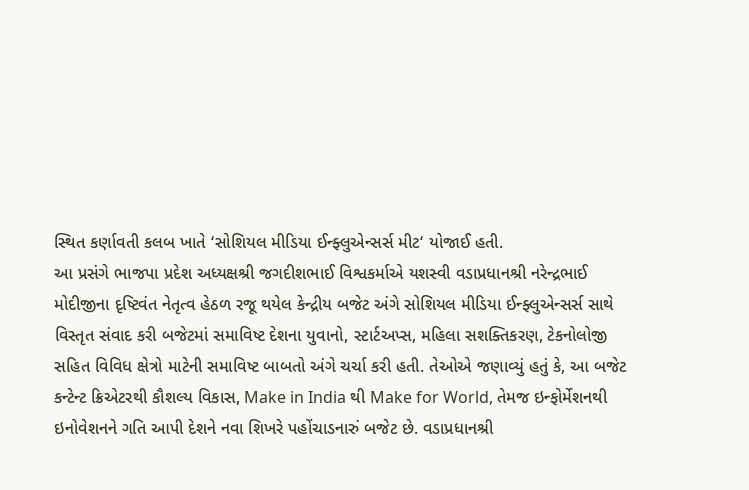સ્થિત કર્ણાવતી કલબ ખાતે ‘સોશિયલ મીડિયા ઈન્ફ્લુએન્સર્સ મીટ‘ યોજાઈ હતી.
આ પ્રસંગે ભાજપા પ્રદેશ અધ્યક્ષશ્રી જગદીશભાઈ વિશ્વકર્માએ યશસ્વી વડાપ્રધાનશ્રી નરેન્દ્રભાઈ મોદીજીના દૃષ્ટિવંત નેતૃત્વ હેઠળ રજૂ થયેલ કેન્દ્રીય બજેટ અંગે સોશિયલ મીડિયા ઈન્ફ્લુએન્સર્સ સાથે વિસ્તૃત સંવાદ કરી બજેટમાં સમાવિષ્ટ દેશના યુવાનો, સ્ટાર્ટઅપ્સ, મહિલા સશક્તિકરણ, ટેકનોલોજી સહિત વિવિધ ક્ષેત્રો માટેની સમાવિષ્ટ બાબતો અંગે ચર્ચા કરી હતી. તેઓએ જણાવ્યું હતું કે, આ બજેટ કન્ટેન્ટ ક્રિએટરથી કૌશલ્ય વિકાસ, Make in India થી Make for World, તેમજ ઇન્ફોર્મેશનથી ઇનોવેશનને ગતિ આપી દેશને નવા શિખરે પહોંચાડનારું બજેટ છે. વડાપ્રધાનશ્રી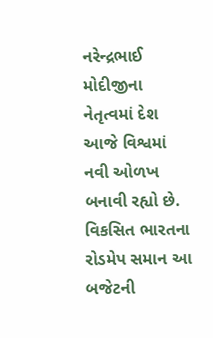નરેન્દ્રભાઈ મોદીજીના નેતૃત્વમાં દેશ આજે વિશ્વમાં નવી ઓળખ બનાવી રહ્યો છે.
વિકસિત ભારતના રોડમેપ સમાન આ બજેટની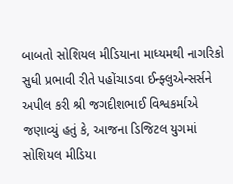બાબતો સોશિયલ મીડિયાના માધ્યમથી નાગરિકો સુધી પ્રભાવી રીતે પહોંચાડવા ઈન્ફ્લુએન્સર્સને અપીલ કરી શ્રી જગદીશભાઈ વિશ્વકર્માએ જણાવ્યું હતું કે, આજના ડિજિટલ યુગમાં સોશિયલ મીડિયા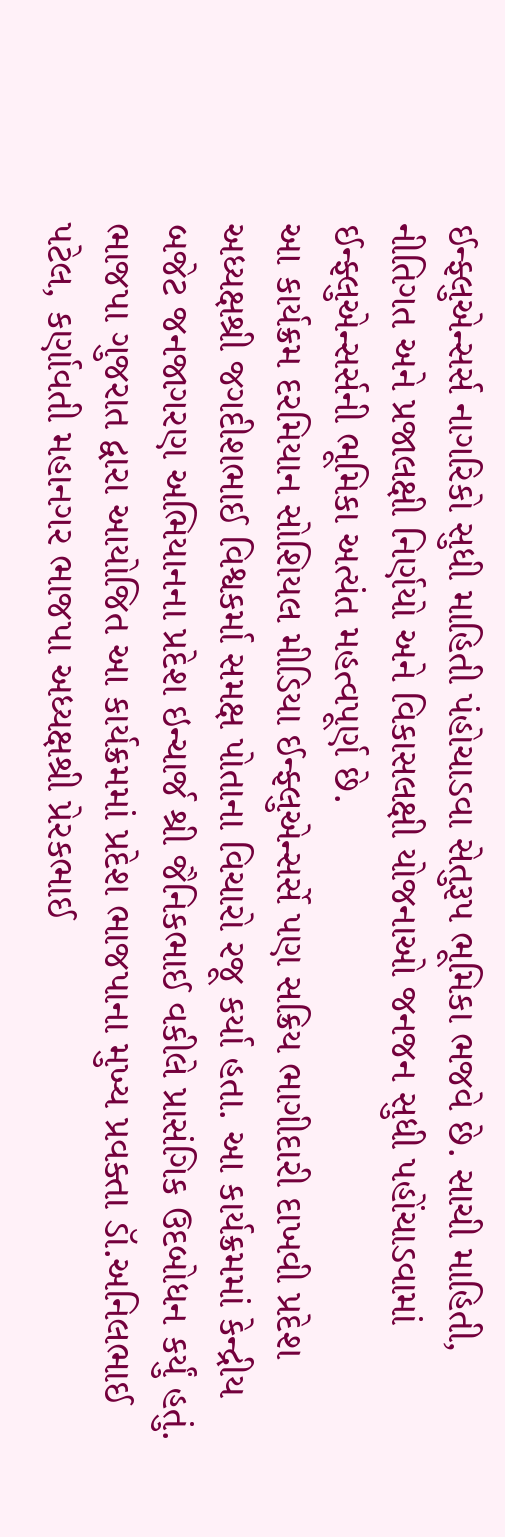ઈન્ફ્લુએન્સર્સ નાગરિકો સુધી માહિતી પંહોચાડવા સેતુરૂપ ભૂમિકા ભજવે છે. સાચી માહિતી, નીતિગત અને પ્રજાલક્ષી નિર્ણયો અને વિકાસલક્ષી યોજનાઓ જનજન સુધી પહોંચાડવામાં ઈન્ફ્લુએન્સર્સની ભૂમિકા અત્યંત મહત્વપૂર્ણ છે.
આ કાર્યક્રમ દરમિયાન સોશિયલ મીડિયા ઈન્ફ્લુએન્સર્સે પણ સક્રિય ભાગીદારી દાખવી પ્રદેશ અધ્યક્ષશ્રી જગદીશભાઈ વિશ્વકર્મા સમક્ષ પોતાના વિચારો રજૂ કર્યા હતા. આ કાર્યક્રમમાં કેન્દ્રીય બજેટ જનજાગરણ અભિયાનના પ્રદેશ ઇન્ચાર્જ શ્રી જૈનિકભાઈ વકીલે પ્રાસંગિક ઉદબોધન કર્યું હતું. ભાજપા ગુજરાત દ્વારા આયોજિત આ કાર્યક્રમમાં પ્રદેશ ભાજપાના મુખ્ય પ્રવક્તા ડૉ.અનિલભાઈ પટેલ, કર્ણાવતી મહાનગર ભાજપા અધ્યક્ષશ્રી પ્રેરકભાઈ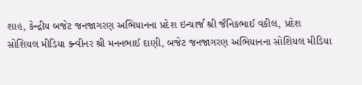શાહ, કેન્દ્રીય બજેટ જનજાગરણ અભિયાનના પ્રદેશ ઇન્ચાર્જ શ્રી જૈનિકભાઈ વકીલ, પ્રદેશ સોશિયલ મીડિયા ક્ન્વીનર શ્રી મનનભાઈ દાણી, બજેટ જનજાગરણ અભિયાનના સોશિયલ મીડિયા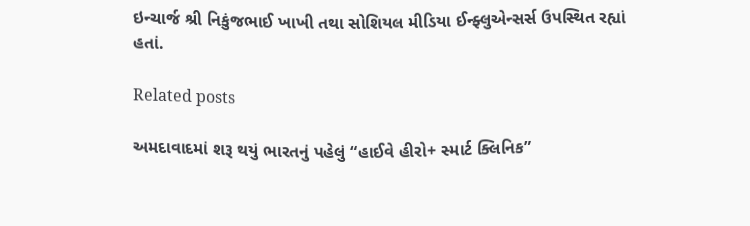ઇન્ચાર્જ શ્રી નિકુંજભાઈ ખાખી તથા સોશિયલ મીડિયા ઈન્ફ્લુએન્સર્સ ઉપસ્થિત રહ્યાં હતાં.

Related posts

અમદાવાદમાં શરૂ થયું ભારતનું પહેલું “હાઈવે હીરો+ સ્માર્ટ ક્લિનિક”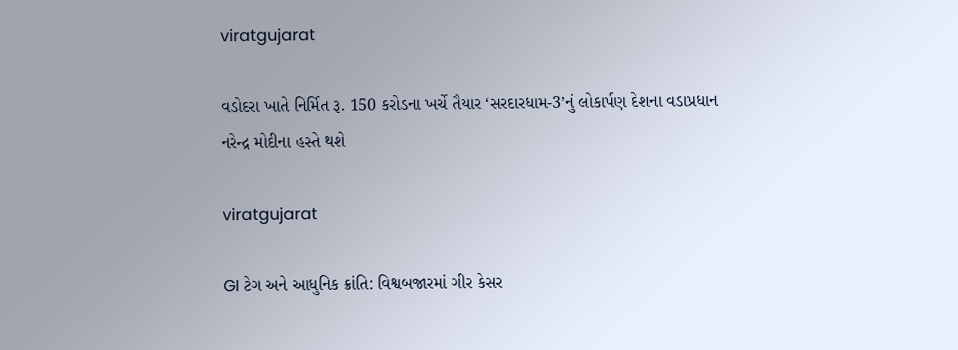viratgujarat

વડોદરા ખાતે નિર્મિત રૂ. 150 કરોડના ખર્ચે તૈયાર ‘સરદારધામ-3’નું લોકાર્પણ દેશના વડાપ્રધાન નરેન્દ્ર મોદીના હસ્તે થશે

viratgujarat

GI ટેગ અને આધુનિક ક્રાંતિ: વિશ્વબજારમાં ગીર કેસર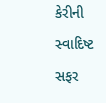કેરીની સ્વાદિષ્ટ સફર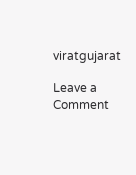viratgujarat

Leave a Comment